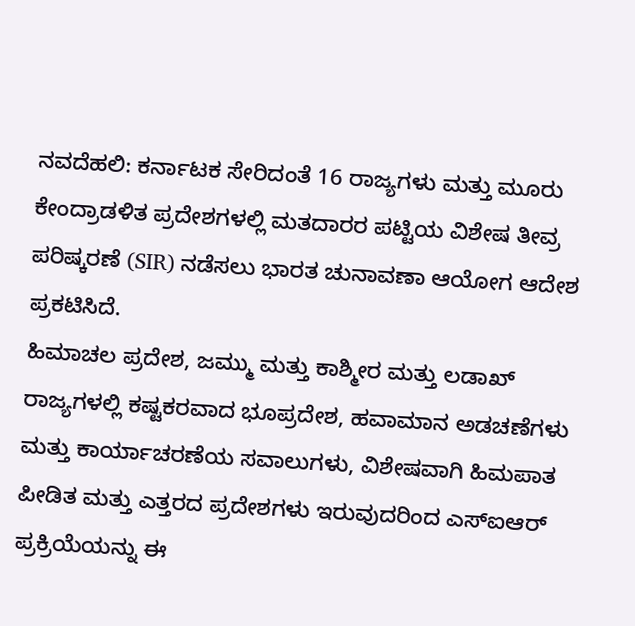ನವದೆಹಲಿ: ಕರ್ನಾಟಕ ಸೇರಿದಂತೆ 16 ರಾಜ್ಯಗಳು ಮತ್ತು ಮೂರು ಕೇಂದ್ರಾಡಳಿತ ಪ್ರದೇಶಗಳಲ್ಲಿ ಮತದಾರರ ಪಟ್ಟಿಯ ವಿಶೇಷ ತೀವ್ರ ಪರಿಷ್ಕರಣೆ (SIR) ನಡೆಸಲು ಭಾರತ ಚುನಾವಣಾ ಆಯೋಗ ಆದೇಶ ಪ್ರಕಟಿಸಿದೆ.
ಹಿಮಾಚಲ ಪ್ರದೇಶ, ಜಮ್ಮು ಮತ್ತು ಕಾಶ್ಮೀರ ಮತ್ತು ಲಡಾಖ್ ರಾಜ್ಯಗಳಲ್ಲಿ ಕಷ್ಟಕರವಾದ ಭೂಪ್ರದೇಶ, ಹವಾಮಾನ ಅಡಚಣೆಗಳು ಮತ್ತು ಕಾರ್ಯಾಚರಣೆಯ ಸವಾಲುಗಳು, ವಿಶೇಷವಾಗಿ ಹಿಮಪಾತ ಪೀಡಿತ ಮತ್ತು ಎತ್ತರದ ಪ್ರದೇಶಗಳು ಇರುವುದರಿಂದ ಎಸ್ಐಆರ್ ಪ್ರಕ್ರಿಯೆಯನ್ನು ಈ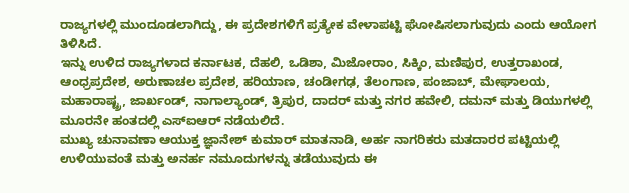ರಾಜ್ಯಗಳಲ್ಲಿ ಮುಂದೂಡಲಾಗಿದ್ದು, ಈ ಪ್ರದೇಶಗಳಿಗೆ ಪ್ರತ್ಯೇಕ ವೇಳಾಪಟ್ಟಿ ಘೋಷಿಸಲಾಗುವುದು ಎಂದು ಆಯೋಗ ತಿಳಿಸಿದೆ.
ಇನ್ನು ಉಳಿದ ರಾಜ್ಯಗಳಾದ ಕರ್ನಾಟಕ, ದೆಹಲಿ, ಒಡಿಶಾ, ಮಿಜೋರಾಂ, ಸಿಕ್ಕಿಂ, ಮಣಿಪುರ, ಉತ್ತರಾಖಂಡ, ಆಂಧ್ರಪ್ರದೇಶ, ಅರುಣಾಚಲ ಪ್ರದೇಶ, ಹರಿಯಾಣ, ಚಂಡೀಗಢ, ತೆಲಂಗಾಣ, ಪಂಜಾಬ್, ಮೇಘಾಲಯ, ಮಹಾರಾಷ್ಟ್ರ, ಜಾರ್ಖಂಡ್, ನಾಗಾಲ್ಯಾಂಡ್, ತ್ರಿಪುರ, ದಾದರ್ ಮತ್ತು ನಗರ ಹವೇಲಿ, ದಮನ್ ಮತ್ತು ಡಿಯುಗಳಲ್ಲಿ ಮೂರನೇ ಹಂತದಲ್ಲಿ ಎಸ್ಐಆರ್ ನಡೆಯಲಿದೆ.
ಮುಖ್ಯ ಚುನಾವಣಾ ಆಯುಕ್ತ ಜ್ಞಾನೇಶ್ ಕುಮಾರ್ ಮಾತನಾಡಿ, ಅರ್ಹ ನಾಗರಿಕರು ಮತದಾರರ ಪಟ್ಟಿಯಲ್ಲಿ ಉಳಿಯುವಂತೆ ಮತ್ತು ಅನರ್ಹ ನಮೂದುಗಳನ್ನು ತಡೆಯುವುದು ಈ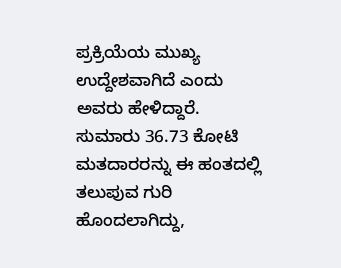ಪ್ರಕ್ರಿಯೆಯ ಮುಖ್ಯ ಉದ್ದೇಶವಾಗಿದೆ ಎಂದು ಅವರು ಹೇಳಿದ್ದಾರೆ.
ಸುಮಾರು 36.73 ಕೋಟಿ ಮತದಾರರನ್ನು ಈ ಹಂತದಲ್ಲಿ ತಲುಪುವ ಗುರಿ ಹೊಂದಲಾಗಿದ್ದು,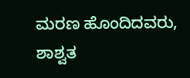ಮರಣ ಹೊಂದಿದವರು, ಶಾಶ್ವತ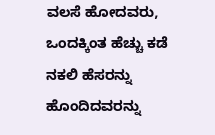ವಲಸೆ ಹೋದವರು, ಒಂದಕ್ಕಿಂತ ಹೆಚ್ಚು ಕಡೆ ನಕಲಿ ಹೆಸರನ್ನು ಹೊಂದಿದವರನ್ನು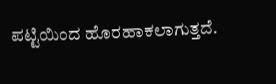ಪಟ್ಟಿಯಿಂದ ಹೊರಹಾಕಲಾಗುತ್ತದೆ.